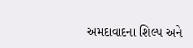અમદાવાદના શિલ્પ અને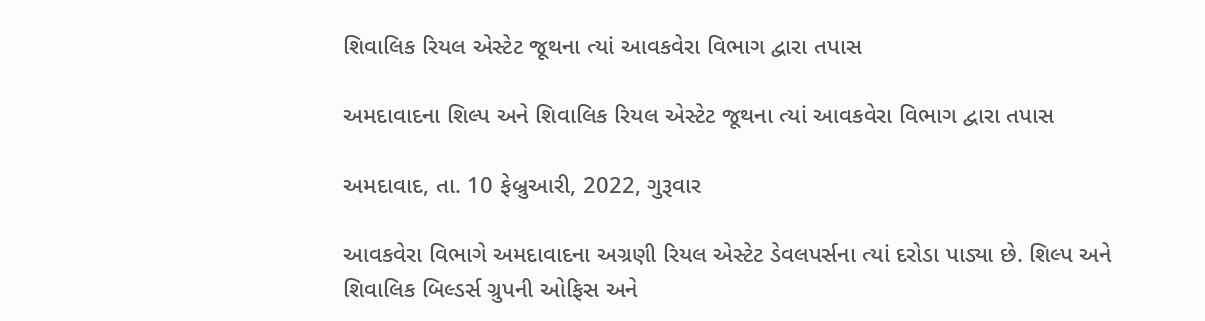શિવાલિક રિયલ એસ્ટેટ જૂથના ત્યાં આવકવેરા વિભાગ દ્વારા તપાસ

અમદાવાદના શિલ્પ અને શિવાલિક રિયલ એસ્ટેટ જૂથના ત્યાં આવકવેરા વિભાગ દ્વારા તપાસ

અમદાવાદ, તા. 10 ફેબ્રુઆરી, 2022, ગુરૂવાર

આવકવેરા વિભાગે અમદાવાદના અગ્રણી રિયલ એસ્ટેટ ડેવલપર્સના ત્યાં દરોડા પાડ્યા છે. શિલ્પ અને શિવાલિક બિલ્ડર્સ ગ્રુપની ઓફિસ અને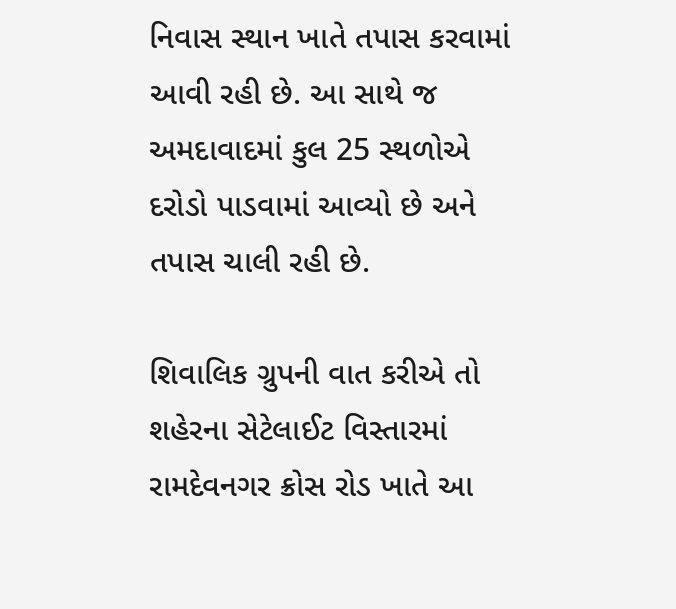નિવાસ સ્થાન ખાતે તપાસ કરવામાં આવી રહી છે. આ સાથે જ અમદાવાદમાં કુલ 25 સ્થળોએ દરોડો પાડવામાં આવ્યો છે અને તપાસ ચાલી રહી છે.

શિવાલિક ગ્રુપની વાત કરીએ તો શહેરના સેટેલાઈટ વિસ્તારમાં રામદેવનગર ક્રોસ રોડ ખાતે આ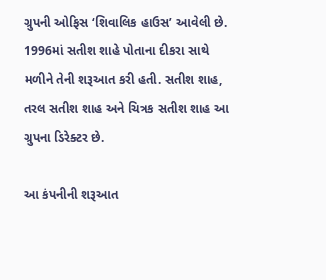ગ્રુપની ઓફિસ ‘શિવાલિક હાઉસ’ આવેલી છે. 1996માં સતીશ શાહે પોતાના દીકરા સાથે મળીને તેની શરૂઆત કરી હતી. સતીશ શાહ, તરલ સતીશ શાહ અને ચિત્રક સતીશ શાહ આ ગ્રુપના ડિરેક્ટર છે.

આ કંપનીની શરૂઆત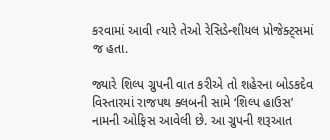કરવામાં આવી ત્યારે તેઓ રેસિડેન્શીયલ પ્રોજેક્ટ્સમાં જ હતા.

જ્યારે શિલ્પ ગ્રુપની વાત કરીએ તો શહેરના બોડકદેવ વિસ્તારમાં રાજપથ ક્લબની સામે ‘શિલ્પ હાઉસ’ નામની ઓફિસ આવેલી છે. આ ગ્રુપની શરૂઆત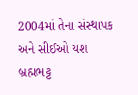2004માં તેના સંસ્થાપક અને સીઈઓ યશ બ્રહ્મભટ્ટ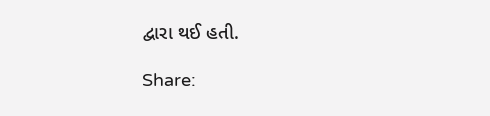દ્વારા થઈ હતી.

Share: